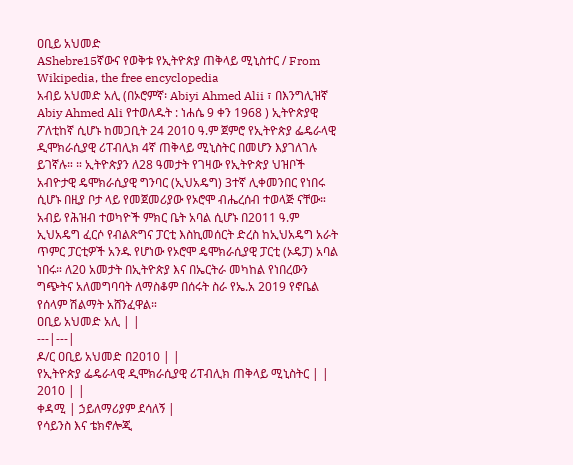ዐቢይ አህመድ
AShebre15ኛውና የወቅቱ የኢትዮጵያ ጠቅላይ ሚኒስተር / From Wikipedia, the free encyclopedia
አብይ አህመድ አሊ (በኦሮምኛ፡ Abiyi Ahmed Alii ፣ በእንግሊዝኛ Abiy Ahmed Ali የተወለዱት : ነሐሴ 9 ቀን 1968 ) ኢትዮጵያዊ ፖለቲከኛ ሲሆኑ ከመጋቢት 24 2010 ዓ.ም ጀምሮ የኢትዮጵያ ፌዴራላዊ ዲሞክራሲያዊ ሪፐብሊክ 4ኛ ጠቅላይ ሚኒስትር በመሆን እያገለገሉ ይገኛሉ። ። ኢትዮጵያን ለ28 ዓመታት የገዛው የኢትዮጵያ ህዝቦች አብዮታዊ ዴሞክራሲያዊ ግንባር (ኢህአዴግ) 3ተኛ ሊቀመንበር የነበሩ ሲሆኑ በዚያ ቦታ ላይ የመጀመሪያው የኦሮሞ ብሔረሰብ ተወላጅ ናቸው። አብይ የሕዝብ ተወካዮች ምክር ቤት አባል ሲሆኑ በ2011 ዓ.ም ኢህአዴግ ፈርሶ የብልጽግና ፓርቲ እስኪመሰርት ድረስ ከኢህአዴግ አራት ጥምር ፓርቲዎች አንዱ የሆነው የኦሮሞ ዴሞክራሲያዊ ፓርቲ (ኦዴፓ) አባል ነበሩ። ለ20 አመታት በኢትዮጵያ እና በኤርትራ መካከል የነበረውን ግጭትና አለመግባባት ለማስቆም በሰሩት ስራ የኤ.አ 2019 የኖቤል የሰላም ሽልማት አሸንፈዋል።
ዐቢይ አህመድ አሊ | |
---|---|
ዶ/ር ዐቢይ አህመድ በ2010 | |
የኢትዮጵያ ፌዴራላዊ ዲሞክራሲያዊ ሪፐብሊክ ጠቅላይ ሚኒስትር | |
2010 | |
ቀዳሚ | ኃይለማሪያም ደሳለኝ |
የሳይንስ እና ቴክኖሎጂ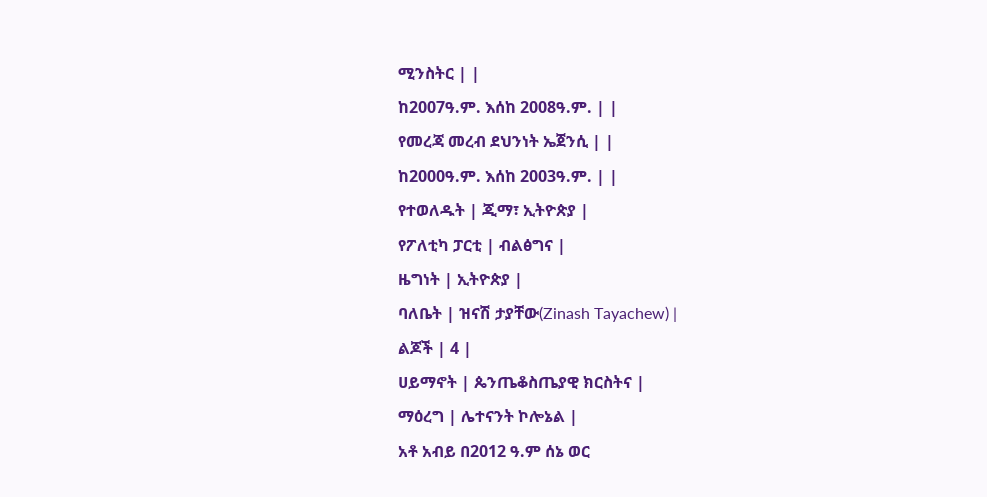ሚንስትር | |
ከ2007ዓ.ም. እሰከ 2008ዓ.ም. | |
የመረጃ መረብ ደህንነት ኤጀንሲ | |
ከ2000ዓ.ም. እሰከ 2003ዓ.ም. | |
የተወለዱት | ጂማ፣ ኢትዮጵያ |
የፖለቲካ ፓርቲ | ብልፅግና |
ዜግነት | ኢትዮጵያ |
ባለቤት | ዝናሽ ታያቸው(Zinash Tayachew) |
ልጆች | 4 |
ሀይማኖት | ጴንጤቆስጤያዊ ክርስትና |
ማዕረግ | ሌተናንት ኮሎኔል |
አቶ አብይ በ2012 ዓ.ም ሰኔ ወር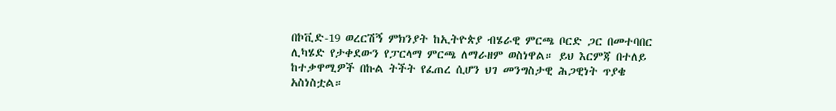በኮቪድ-19 ወረርሽኝ ምክንያት ከኢትዮጵያ ብሄራዊ ምርጫ ቦርድ ጋር በመተባበር ሊካሄድ የታቀደውን የፓርላማ ምርጫ ለማራዘም ወስነዋል። ይህ እርምጃ በተለይ ከተቃዋሚዎች በኩል ትችት የፈጠረ ሲሆን ህገ መንግስታዊ ሕጋዊነት ጥያቄ አስነስቷል።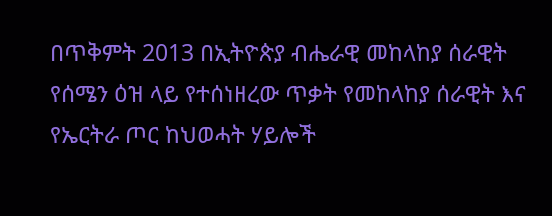በጥቅምት 2013 በኢትዮጵያ ብሔራዊ መከላከያ ሰራዊት የሰሜን ዕዝ ላይ የተሰነዘረው ጥቃት የመከላከያ ሰራዊት እና የኤርትራ ጦር ከህወሓት ሃይሎች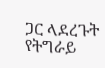ጋር ላደረጉት የትግራይ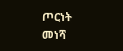ጦርነት መነሻ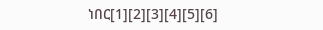ነበር[1][2][3][4][5][6]